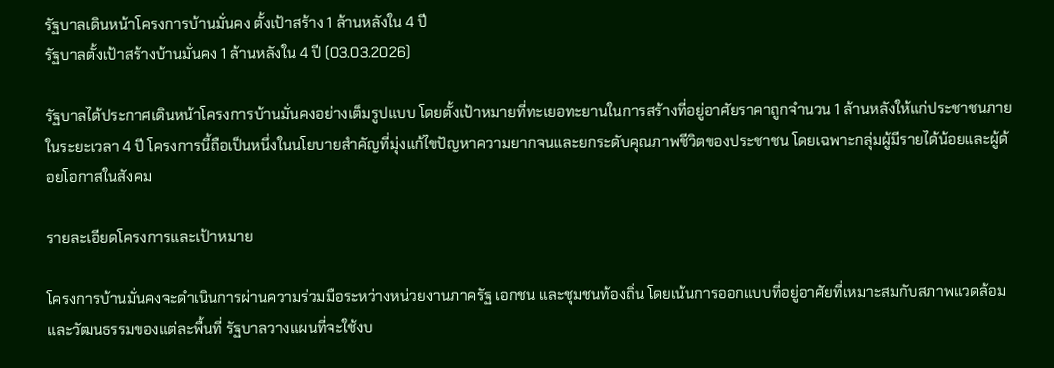รัฐบาลเดินหน้าโครงการบ้านมั่นคง ตั้งเป้าสร้าง 1 ล้านหลังใน 4 ปี
รัฐบาลตั้งเป้าสร้างบ้านมั่นคง 1 ล้านหลังใน 4 ปี (03.03.2026)

รัฐบาลได้ประกาศเดินหน้าโครงการบ้านมั่นคงอย่างเต็มรูปแบบ โดยตั้งเป้าหมายที่ทะเยอทะยานในการสร้างที่อยู่อาศัยราคาถูกจำนวน 1 ล้านหลังให้แก่ประชาชนภายในระยะเวลา 4 ปี โครงการนี้ถือเป็นหนึ่งในนโยบายสำคัญที่มุ่งแก้ไขปัญหาความยากจนและยกระดับคุณภาพชีวิตของประชาชน โดยเฉพาะกลุ่มผู้มีรายได้น้อยและผู้ด้อยโอกาสในสังคม

รายละเอียดโครงการและเป้าหมาย

โครงการบ้านมั่นคงจะดำเนินการผ่านความร่วมมือระหว่างหน่วยงานภาครัฐ เอกชน และชุมชนท้องถิ่น โดยเน้นการออกแบบที่อยู่อาศัยที่เหมาะสมกับสภาพแวดล้อมและวัฒนธรรมของแต่ละพื้นที่ รัฐบาลวางแผนที่จะใช้งบ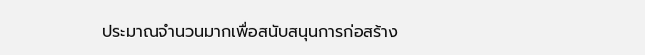ประมาณจำนวนมากเพื่อสนับสนุนการก่อสร้าง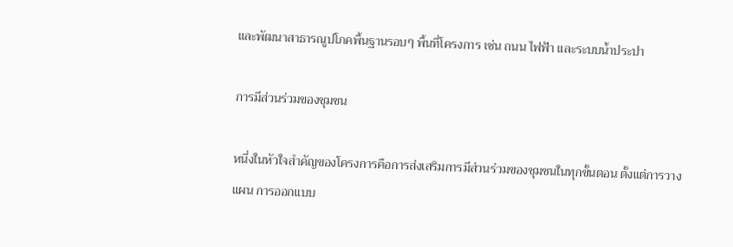และพัฒนาสาธารณูปโภคพื้นฐานรอบๆ พื้นที่โครงการ เช่น ถนน ไฟฟ้า และระบบน้ำประปา

การมีส่วนร่วมของชุมชน

หนึ่งในหัวใจสำคัญของโครงการคือการส่งเสริมการมีส่วนร่วมของชุมชนในทุกขั้นตอน ตั้งแต่การวางแผน การออกแบบ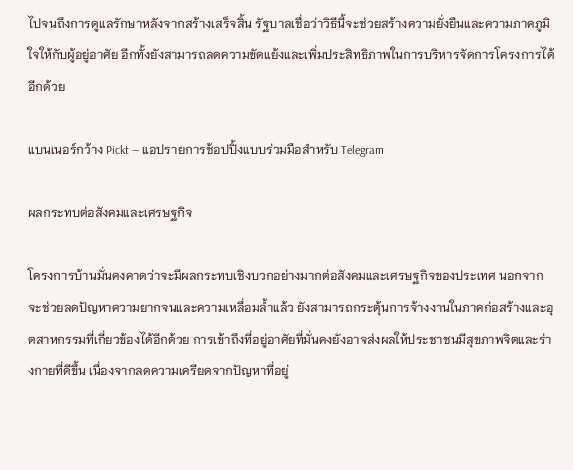ไปจนถึงการดูแลรักษาหลังจากสร้างเสร็จสิ้น รัฐบาลเชื่อว่าวิธีนี้จะช่วยสร้างความยั่งยืนและความภาคภูมิใจให้กับผู้อยู่อาศัย อีกทั้งยังสามารถลดความขัดแย้งและเพิ่มประสิทธิภาพในการบริหารจัดการโครงการได้อีกด้วย

แบนเนอร์กว้าง Pickt — แอปรายการช้อปปิ้งแบบร่วมมือสำหรับ Telegram

ผลกระทบต่อสังคมและเศรษฐกิจ

โครงการบ้านมั่นคงคาดว่าจะมีผลกระทบเชิงบวกอย่างมากต่อสังคมและเศรษฐกิจของประเทศ นอกจากจะช่วยลดปัญหาความยากจนและความเหลื่อมล้ำแล้ว ยังสามารถกระตุ้นการจ้างงานในภาคก่อสร้างและอุตสาหกรรมที่เกี่ยวข้องได้อีกด้วย การเข้าถึงที่อยู่อาศัยที่มั่นคงยังอาจส่งผลให้ประชาชนมีสุขภาพจิตและร่างกายที่ดีขึ้น เนื่องจากลดความเครียดจากปัญหาที่อยู่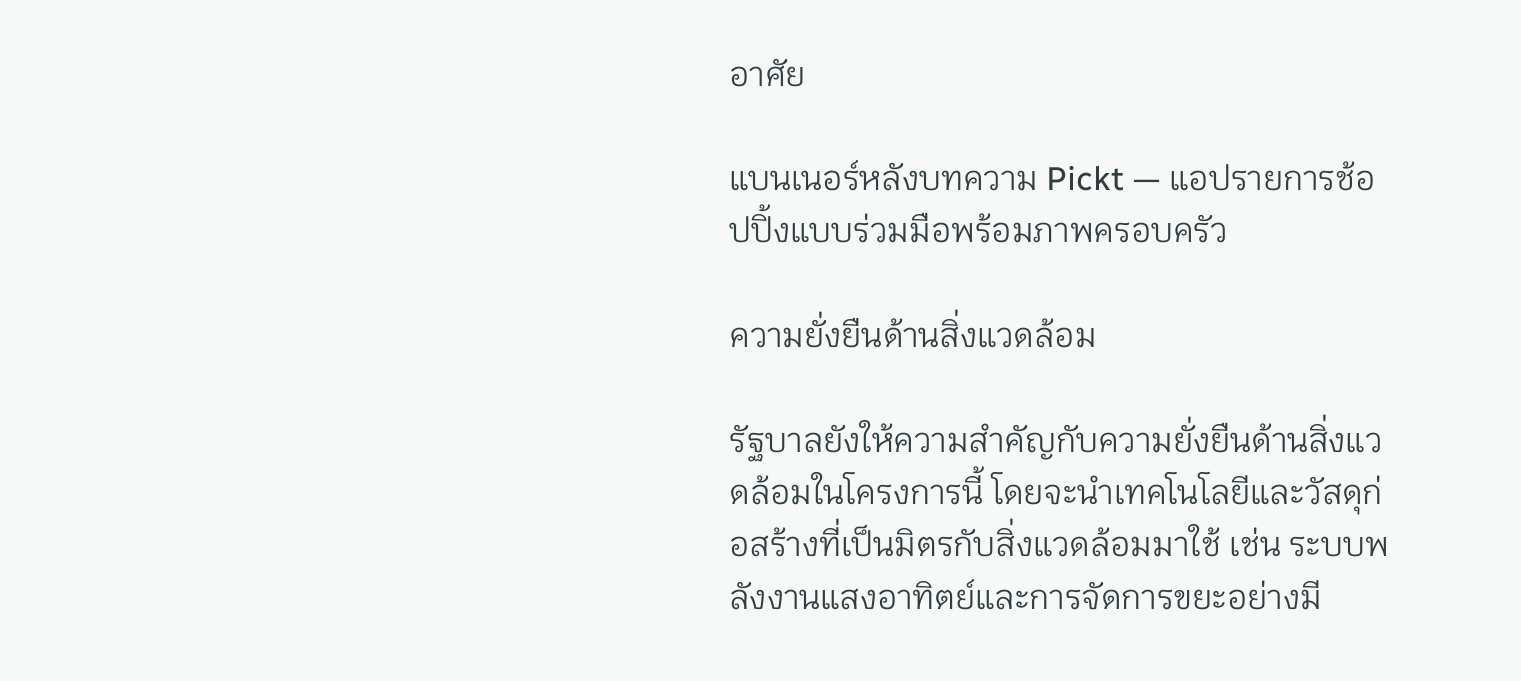อาศัย

แบนเนอร์หลังบทความ Pickt — แอปรายการช้อปปิ้งแบบร่วมมือพร้อมภาพครอบครัว

ความยั่งยืนด้านสิ่งแวดล้อม

รัฐบาลยังให้ความสำคัญกับความยั่งยืนด้านสิ่งแวดล้อมในโครงการนี้ โดยจะนำเทคโนโลยีและวัสดุก่อสร้างที่เป็นมิตรกับสิ่งแวดล้อมมาใช้ เช่น ระบบพลังงานแสงอาทิตย์และการจัดการขยะอย่างมี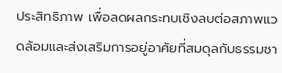ประสิทธิภาพ เพื่อลดผลกระทบเชิงลบต่อสภาพแวดล้อมและส่งเสริมการอยู่อาศัยที่สมดุลกับธรรมชา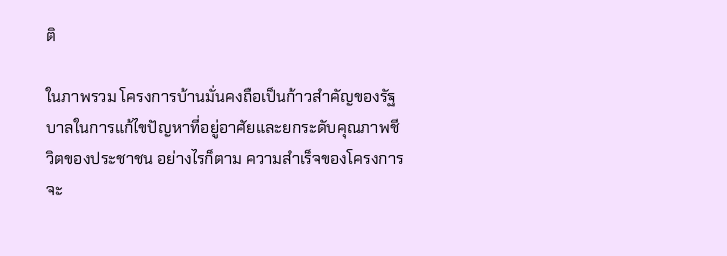ติ

ในภาพรวม โครงการบ้านมั่นคงถือเป็นก้าวสำคัญของรัฐบาลในการแก้ไขปัญหาที่อยู่อาศัยและยกระดับคุณภาพชีวิตของประชาชน อย่างไรก็ตาม ความสำเร็จของโครงการจะ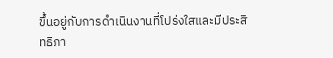ขึ้นอยู่กับการดำเนินงานที่โปร่งใสและมีประสิทธิภา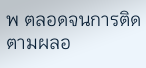พ ตลอดจนการติดตามผลอ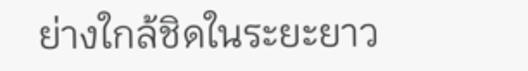ย่างใกล้ชิดในระยะยาว